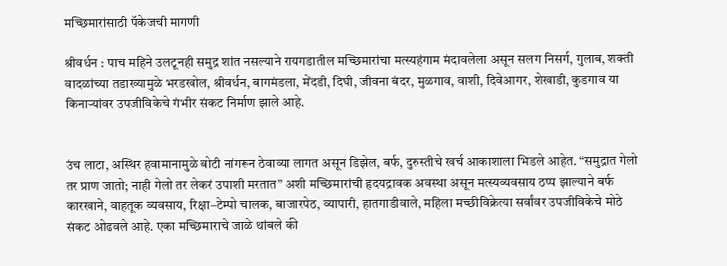मच्छिमारांसाठी पॅकेजची मागणी

श्रीवर्धन : पाच महिने उलटूनही समुद्र शांत नसल्याने रायगडातील मच्छिमारांचा मत्स्यहंगाम मंदावलेला असून सलग निसर्ग, गुलाब, शक्ती वादळांच्या तडाख्यामुळे भरडखोल, श्रीवर्धन, बागमंडला, मेंदडी, दिघी, जीवना बंदर, मुळगाव, वाशी, दिवेआगर, शेखाडी, कुडगाव या किनाऱ्यांवर उपजीविकेचे गंभीर संकट निर्माण झाले आहे.


उंच लाटा, अस्थिर हवामानामुळे बोटी नांगरून ठेवाव्या लागत असून डिझेल, बर्फ, दुरुस्तीचे खर्च आकाशाला भिडले आहेत. “समुद्रात गेलो तर प्राण जातो; नाही गेलो तर लेकरं उपाशी मरतात” अशी मच्छिमारांची हृदयद्रावक अवस्था असून मत्स्यव्यवसाय ठप्प झाल्याने बर्फ कारखाने, वाहतूक व्यवसाय, रिक्षा–टेम्पो चालक, बाजारपेठ, व्यापारी, हातगाडीवाले, महिला मच्छीविक्रेत्या सर्वांवर उपजीविकेचे मोठे संकट ओढवले आहे. एका मच्छिमाराचे जाळे थांबले की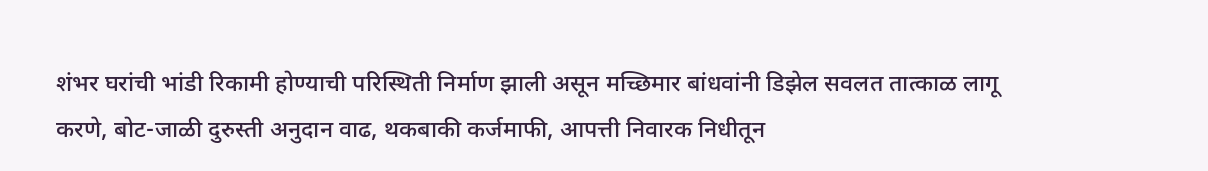शंभर घरांची भांडी रिकामी होण्याची परिस्थिती निर्माण झाली असून मच्छिमार बांधवांनी डिझेल सवलत तात्काळ लागू करणे, बोट-जाळी दुरुस्ती अनुदान वाढ, थकबाकी कर्जमाफी, आपत्ती निवारक निधीतून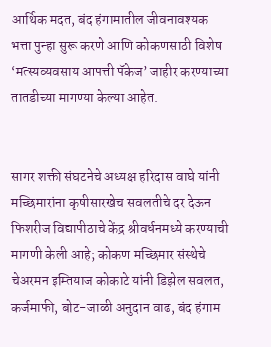आर्थिक मदत, बंद हंगामातील जीवनावश्यक भत्ता पुन्हा सुरू करणे आणि कोकणसाठी विशेष ‘मत्स्यव्यवसाय आपत्ती पॅकेज’ जाहीर करण्याच्या तातडीच्या मागण्या केल्या आहेत.


सागर शक्ती संघटनेचे अध्यक्ष हरिदास वाघे यांनी मच्छिमारांना कृषीसारखेच सवलतीचे दर देऊन फिशरीज विद्यापीठाचे केंद्र श्रीवर्धनमध्ये करण्याची मागणी केली आहे; कोकण मच्छिमार संस्थेचे चेअरमन इम्तियाज कोकाटे यांनी डिझेल सवलत, कर्जमाफी, बोट-जाळी अनुदान वाढ, बंद हंगाम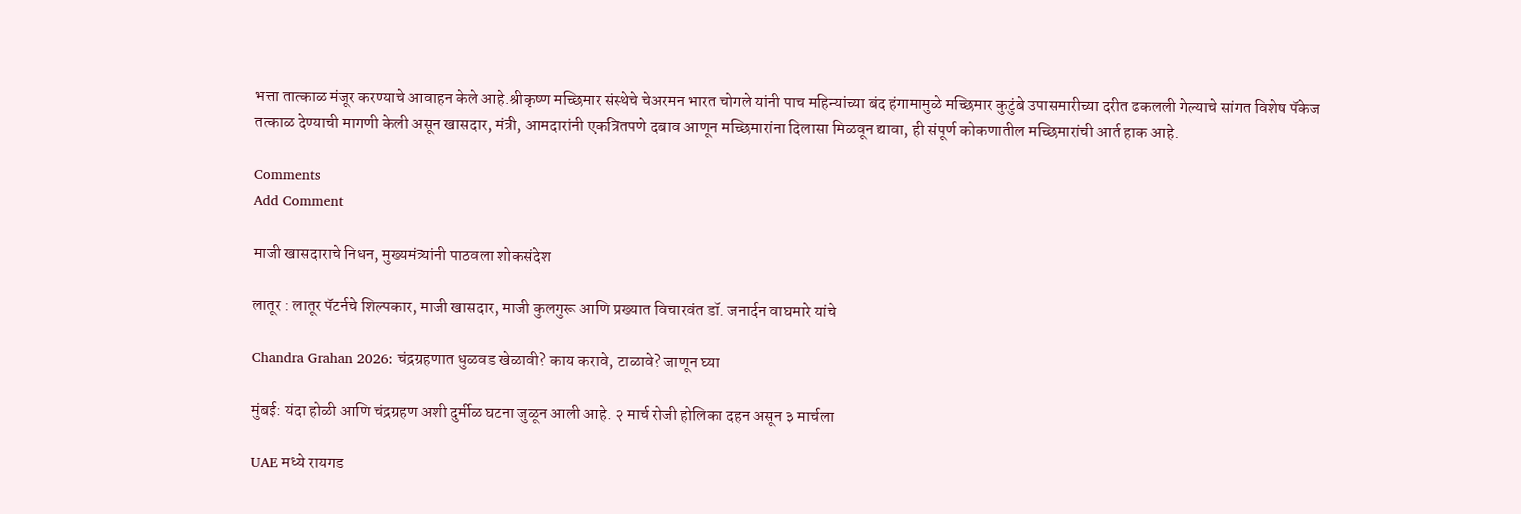भत्ता तात्काळ मंजूर करण्याचे आवाहन केले आहे.श्रीकृष्ण मच्छिमार संस्थेचे चेअरमन भारत चोगले यांनी पाच महिन्यांच्या बंद हंगामामुळे मच्छिमार कुटुंबे उपासमारीच्या दरीत ढकलली गेल्याचे सांगत विशेष पॅकेज तत्काळ देण्याची मागणी केली असून खासदार, मंत्री, आमदारांनी एकत्रितपणे दबाव आणून मच्छिमारांना दिलासा मिळवून द्यावा, ही संपूर्ण कोकणातील मच्छिमारांची आर्त हाक आहे.

Comments
Add Comment

माजी खासदाराचे निधन, मुख्यमंत्र्यांनी पाठवला शोकसंदेश

लातूर : लातूर पॅटर्नचे शिल्पकार, माजी खासदार, माजी कुलगुरू आणि प्रख्यात विचारवंत डॉ. जनार्दन वाघमारे यांचे

Chandra Grahan 2026: चंद्रग्रहणात धुळवड खेळावी? काय करावे, टाळावे? जाणून घ्या

मुंबई: यंदा होळी आणि चंद्रग्रहण अशी दुर्मीळ घटना जुळून आली आहे. २ मार्च रोजी होलिका दहन असून ३ मार्चला

UAE मध्ये रायगड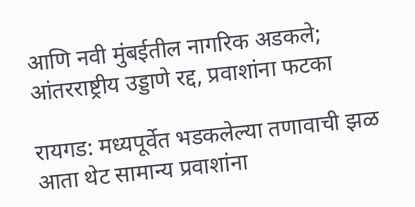आणि नवी मुंबईतील नागरिक अडकले; आंतरराष्ट्रीय उड्डाणे रद्द, प्रवाशांना फटका

रायगड: मध्यपूर्वेत भडकलेल्या तणावाची झळ आता थेट सामान्य प्रवाशांना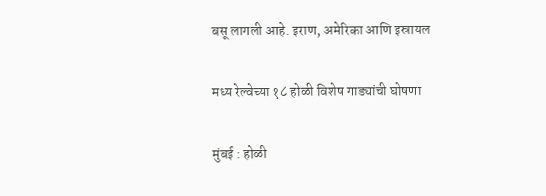बसू लागली आहे. इराण, अमेरिका आणि इस्रायल

मध्य रेल्वेच्या १८ होळी विशेष गाड्यांची घोषणा

मुंबई : होळी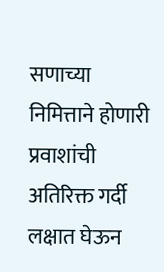सणाच्या निमित्ताने होणारी प्रवाशांची अतिरिक्त गर्दी लक्षात घेऊन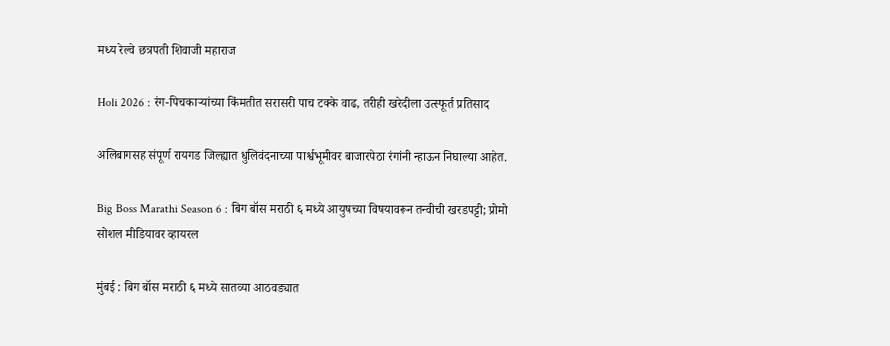मध्य रेल्वे छत्रपती शिवाजी महाराज

Holi 2026 : रंग-पिचकाऱ्यांच्या किंमतीत सरासरी पाच टक्के वाढ, तरीही खरेदीला उत्स्फूर्त प्रतिसाद

अलिबागसह संपूर्ण रायगड जिल्ह्यात धुलिवंदनाच्या पार्श्वभूमीवर बाजारपेठा रंगांनी न्हाऊन निघाल्या आहेत.

Big Boss Marathi Season 6 : बिग बॉस मराठी ६ मध्ये आयुषच्या विषयावरून तन्वीची खरडपट्टी; प्रोमो सोशल मीडियावर व्हायरल

मुंबई : बिग बॉस मराठी ६ मध्ये सातव्या आठवड्यात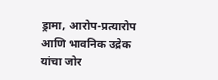ड्रामा, आरोप-प्रत्यारोप आणि भावनिक उद्रेक यांचा जोर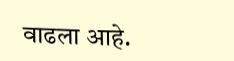वाढला आहे.